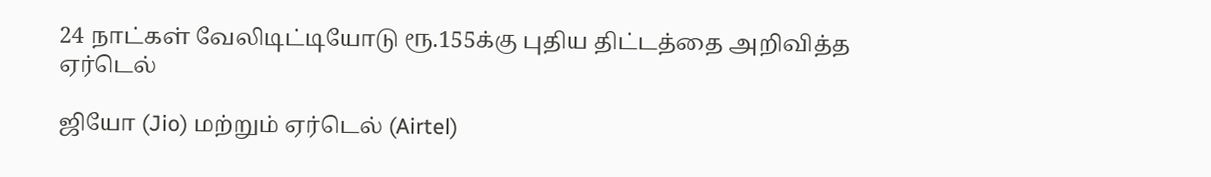24 நாட்கள் வேலிடிட்டியோடு ரூ.155க்கு புதிய திட்டத்தை அறிவித்த ஏர்டெல்

ஜியோ (Jio) மற்றும் ஏர்டெல் (Airtel)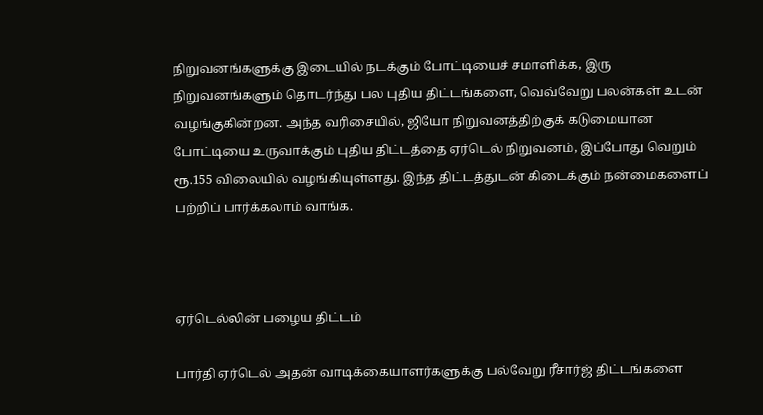நிறுவனங்களுக்கு இடையில் நடக்கும் போட்டியைச் சமாளிக்க, இரு நிறுவனங்களும் தொடர்ந்து பல புதிய திட்டங்களை, வெவ்வேறு பலன்கள் உடன் வழங்குகின்றன. அந்த வரிசையில், ஜியோ நிறுவனத்திற்குக் கடுமையான போட்டியை உருவாக்கும் புதிய திட்டத்தை ஏர்டெல் நிறுவனம், இப்போது வெறும் ரூ.155 விலையில் வழங்கியுள்ளது. இந்த திட்டத்துடன் கிடைக்கும் நன்மைகளைப் பற்றிப் பார்க்கலாம் வாங்க.



ஏர்டெல்லின் பழைய திட்டம்

பார்தி ஏர்டெல் அதன் வாடிக்கையாளர்களுக்கு பல்வேறு ரீசார்ஜ் திட்டங்களை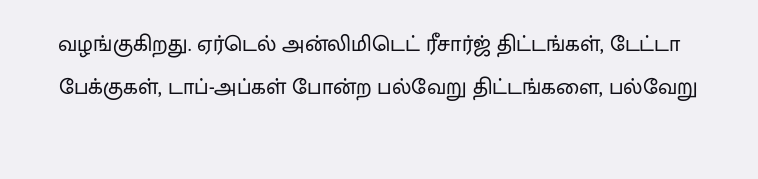வழங்குகிறது. ஏர்டெல் அன்லிமிடெட் ரீசார்ஜ் திட்டங்கள், டேட்டா பேக்குகள், டாப்-அப்கள் போன்ற பல்வேறு திட்டங்களை, பல்வேறு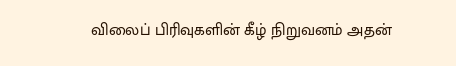விலைப் பிரிவுகளின் கீழ் நிறுவனம் அதன்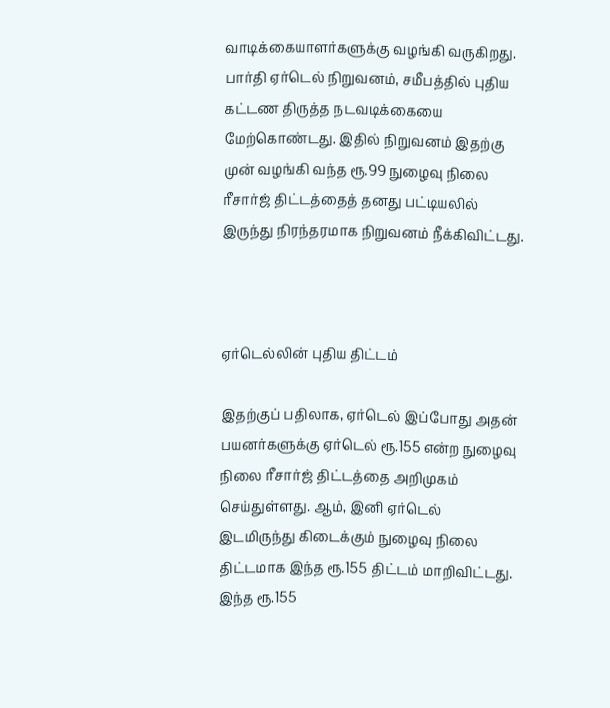வாடிக்கையாளர்களுக்கு வழங்கி வருகிறது. பார்தி ஏர்டெல் நிறுவனம், சமீபத்தில் புதிய கட்டண திருத்த நடவடிக்கையை மேற்கொண்டது. இதில் நிறுவனம் இதற்கு முன் வழங்கி வந்த ரூ.99 நுழைவு நிலை ரீசார்ஜ் திட்டத்தைத் தனது பட்டியலில் இருந்து நிரந்தரமாக நிறுவனம் நீக்கிவிட்டது.



ஏர்டெல்லின் புதிய திட்டம்

இதற்குப் பதிலாக, ஏர்டெல் இப்போது அதன் பயனர்களுக்கு ஏர்டெல் ரூ.155 என்ற நுழைவு நிலை ரீசார்ஜ் திட்டத்தை அறிமுகம் செய்துள்ளது. ஆம், இனி ஏர்டெல் இடமிருந்து கிடைக்கும் நுழைவு நிலை திட்டமாக இந்த ரூ.155 திட்டம் மாறிவிட்டது. இந்த ரூ.155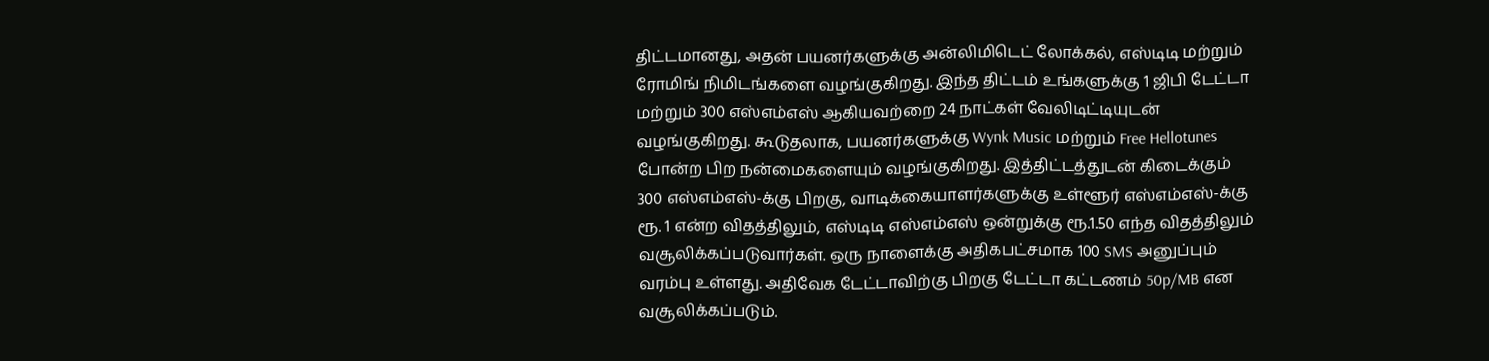திட்டமானது, அதன் பயனர்களுக்கு அன்லிமிடெட் லோக்கல், எஸ்டிடி மற்றும் ரோமிங் நிமிடங்களை வழங்குகிறது. இந்த திட்டம் உங்களுக்கு 1 ஜிபி டேட்டா மற்றும் 300 எஸ்எம்எஸ் ஆகியவற்றை 24 நாட்கள் வேலிடிட்டியுடன் வழங்குகிறது. கூடுதலாக, பயனர்களுக்கு Wynk Music மற்றும் Free Hellotunes போன்ற பிற நன்மைகளையும் வழங்குகிறது. இத்திட்டத்துடன் கிடைக்கும் 300 எஸ்எம்எஸ்-க்கு பிறகு, வாடிக்கையாளர்களுக்கு உள்ளூர் எஸ்எம்எஸ்-க்கு ரூ. 1 என்ற விதத்திலும், எஸ்டிடி எஸ்எம்எஸ் ஒன்றுக்கு ரூ.1.50 எந்த விதத்திலும் வசூலிக்கப்படுவார்கள். ஒரு நாளைக்கு அதிகபட்சமாக 100 SMS அனுப்பும் வரம்பு உள்ளது. அதிவேக டேட்டாவிற்கு பிறகு டேட்டா கட்டணம் 50p/MB என வசூலிக்கப்படும்.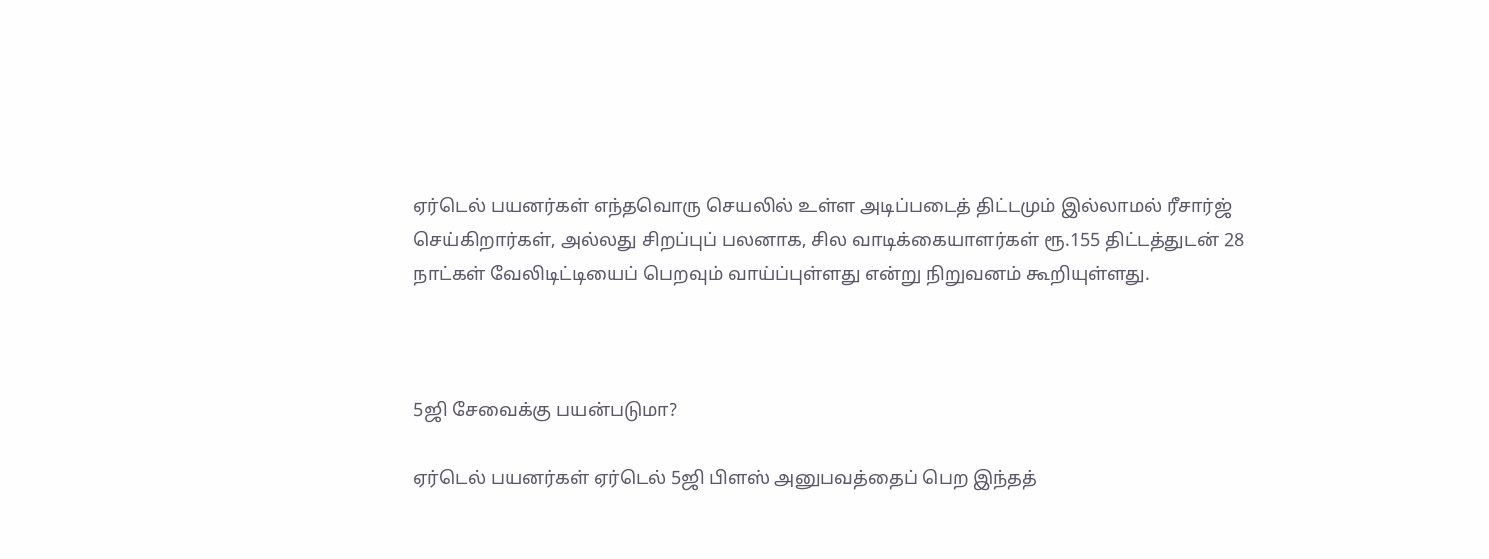ஏர்டெல் பயனர்கள் எந்தவொரு செயலில் உள்ள அடிப்படைத் திட்டமும் இல்லாமல் ரீசார்ஜ் செய்கிறார்கள், அல்லது சிறப்புப் பலனாக, சில வாடிக்கையாளர்கள் ரூ.155 திட்டத்துடன் 28 நாட்கள் வேலிடிட்டியைப் பெறவும் வாய்ப்புள்ளது என்று நிறுவனம் கூறியுள்ளது.



5ஜி சேவைக்கு பயன்படுமா?

ஏர்டெல் பயனர்கள் ஏர்டெல் 5ஜி பிளஸ் அனுபவத்தைப் பெற இந்தத்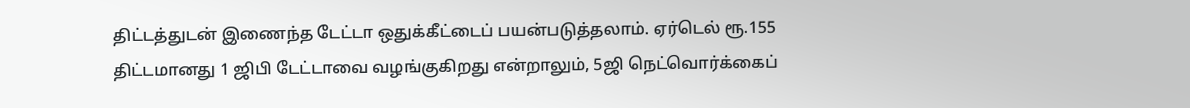திட்டத்துடன் இணைந்த டேட்டா ஒதுக்கீட்டைப் பயன்படுத்தலாம். ஏர்டெல் ரூ.155 திட்டமானது 1 ஜிபி டேட்டாவை வழங்குகிறது என்றாலும், 5ஜி நெட்வொர்க்கைப்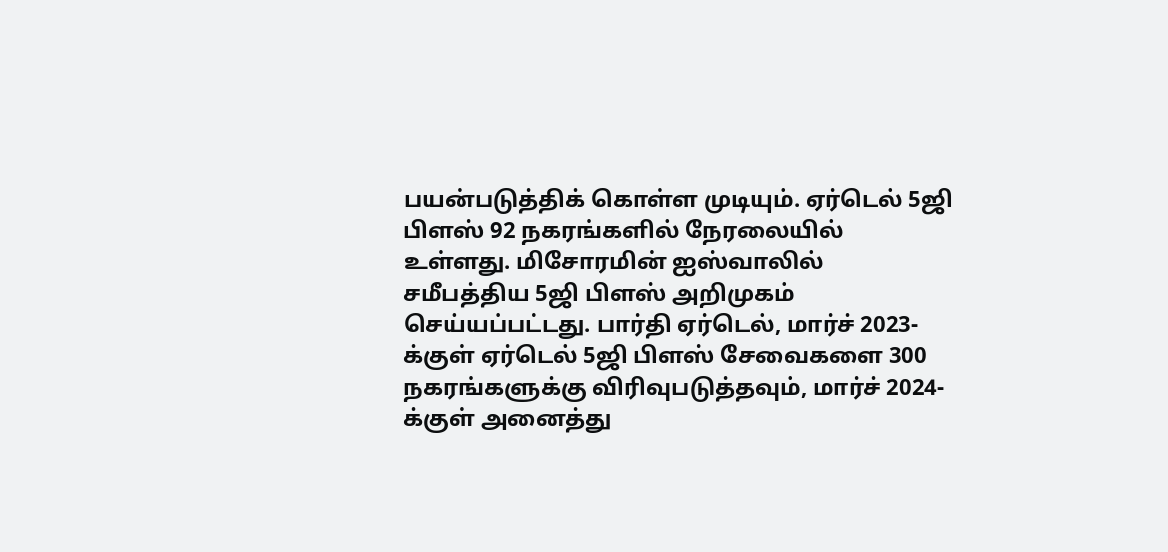பயன்படுத்திக் கொள்ள முடியும். ஏர்டெல் 5ஜி பிளஸ் 92 நகரங்களில் நேரலையில் உள்ளது. மிசோரமின் ஐஸ்வாலில் சமீபத்திய 5ஜி பிளஸ் அறிமுகம் செய்யப்பட்டது. பார்தி ஏர்டெல், மார்ச் 2023-க்குள் ஏர்டெல் 5ஜி பிளஸ் சேவைகளை 300 நகரங்களுக்கு விரிவுபடுத்தவும், மார்ச் 2024-க்குள் அனைத்து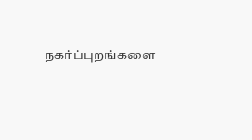நகர்ப்புறங்களை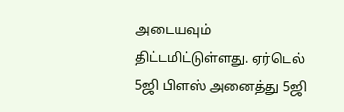அடையவும் திட்டமிட்டுள்ளது. ஏர்டெல் 5ஜி பிளஸ் அனைத்து 5ஜி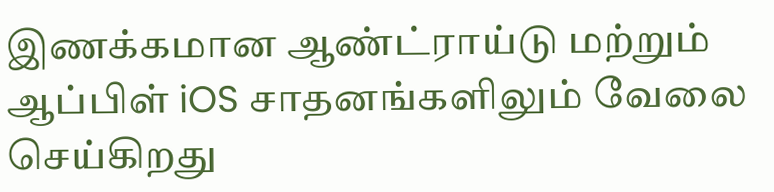இணக்கமான ஆண்ட்ராய்டு மற்றும் ஆப்பிள் iOS சாதனங்களிலும் வேலை செய்கிறது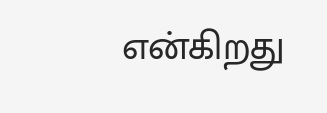என்கிறது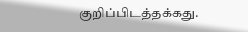குறிப்பிடத்தக்கது.